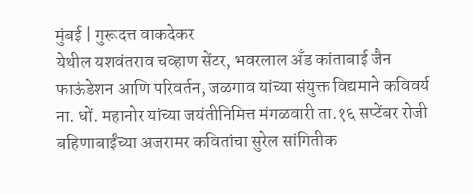मुंबई | गुरूदत्त वाकदेकर
येथील यशवंतराव चव्हाण सेंटर, भवरलाल अँड कांताबाई जैन फाऊंडेशन आणि परिवर्तन, जळगाव यांच्या संयुक्त विद्यमाने कविवर्य ना. धों. महानोर यांच्या जयंतीनिमित्त मंगळवारी ता.१६ सप्टेंबर रोजी बहिणाबाईंच्या अजरामर कवितांचा सुरेल सांगितीक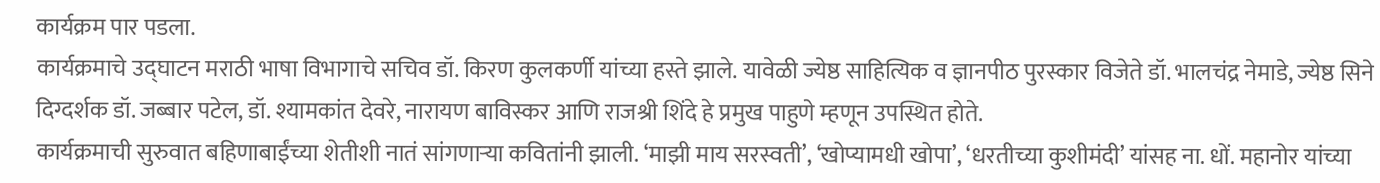कार्यक्रम पार पडला.
कार्यक्रमाचे उद्घाटन मराठी भाषा विभागाचे सचिव डॉ. किरण कुलकर्णी यांच्या हस्ते झाले. यावेळी ज्येष्ठ साहित्यिक व ज्ञानपीठ पुरस्कार विजेते डॉ. भालचंद्र नेमाडे, ज्येष्ठ सिने दिग्दर्शक डॉ. जब्बार पटेल, डॉ. श्यामकांत देवरे, नारायण बाविस्कर आणि राजश्री शिंदे हे प्रमुख पाहुणे म्हणून उपस्थित होते.
कार्यक्रमाची सुरुवात बहिणाबाईंच्या शेतीशी नातं सांगणाऱ्या कवितांनी झाली. ‘माझी माय सरस्वती’, ‘खोप्यामधी खोपा’, ‘धरतीच्या कुशीमंदी’ यांसह ना. धों. महानोर यांच्या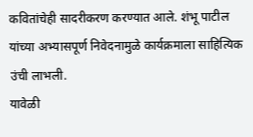कवितांचेही सादरीकरण करण्यात आले. शंभू पाटील यांच्या अभ्यासपूर्ण निवेदनामुळे कार्यक्रमाला साहित्यिक उंची लाभली.
यावेळी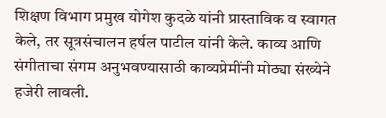शिक्षण विभाग प्रमुख योगेश कुदळे यांनी प्रास्ताविक व स्वागत केले, तर सूत्रसंचालन हर्षल पाटील यांनी केले. काव्य आणि संगीताचा संगम अनुभवण्यासाठी काव्यप्रेमींनी मोठ्या संख्येने हजेरी लावली.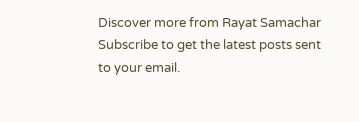Discover more from Rayat Samachar
Subscribe to get the latest posts sent to your email.